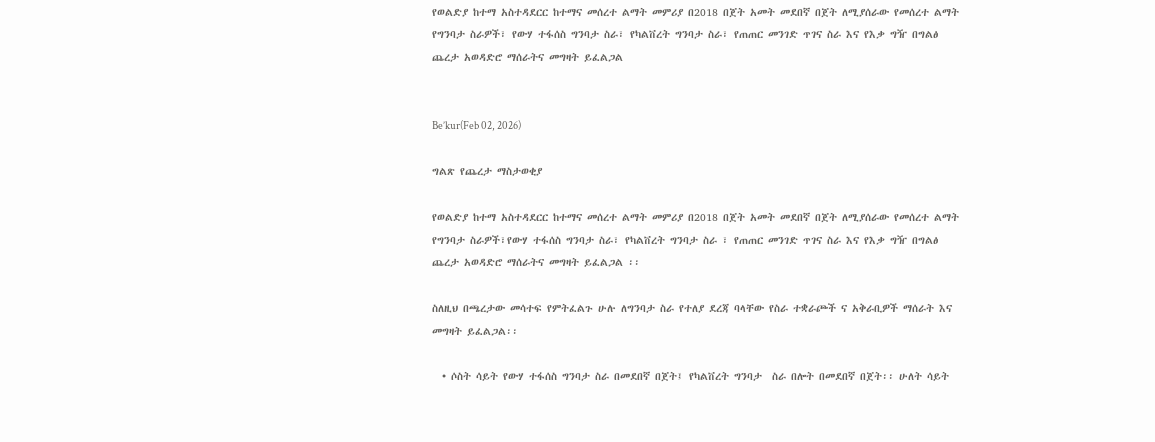የወልድያ ከተማ አስተዳደርር ከተማና መሰረተ ልማት መምሪያ በ2018 በጀት አመት መደበኛ በጀት ለሚያሰራው የመሰረተ ልማት የግንባታ ስራዎች፣ የውሃ ተፋሰስ ግንባታ ስራ፣ የካልቨረት ግንባታ ስራ፣ የጠጠር መንገድ ጥገና ስራ እና የእቃ ግዥ በግልፅ ጨረታ አወዳድሮ ማሰራትና መግዛት ይፈልጋል


Be’kur(Feb 02, 2026)

ግልጽ የጨረታ ማስታወቂያ

የወልድያ ከተማ አስተዳደርር ከተማና መሰረተ ልማት መምሪያ በ2018 በጀት አመት መደበኛ በጀት ለሚያሰራው የመሰረተ ልማት የግንባታ ስራዎች፣የውሃ ተፋሰስ ግንባታ ስራ፣ የካልቨረት ግንባታ ስራ ፣ የጠጠር መንገድ ጥገና ስራ እና የእቃ ግዥ በግልፅ ጨረታ አወዳድሮ ማሰራትና መግዛት ይፈልጋል ፡፡

ስለዚህ በጫረታው መሳተፍ የምትፈልጉ ሁሉ ለግንባታ ስራ የተለያ ደረጃ ባላቸው የስራ ተቋራጮች ና አቅራቢዎች ማሰራት እና  መግዛት ይፈልጋል፡፡

  • ሶስት ሳይት የውሃ ተፋሰስ ግንባታ ስራ በመደበኛ በጀት፤ የካልቨረት ግንባታ  ስራ በሎት በመደበኛ በጀት፡፡ ሁለት ሳይት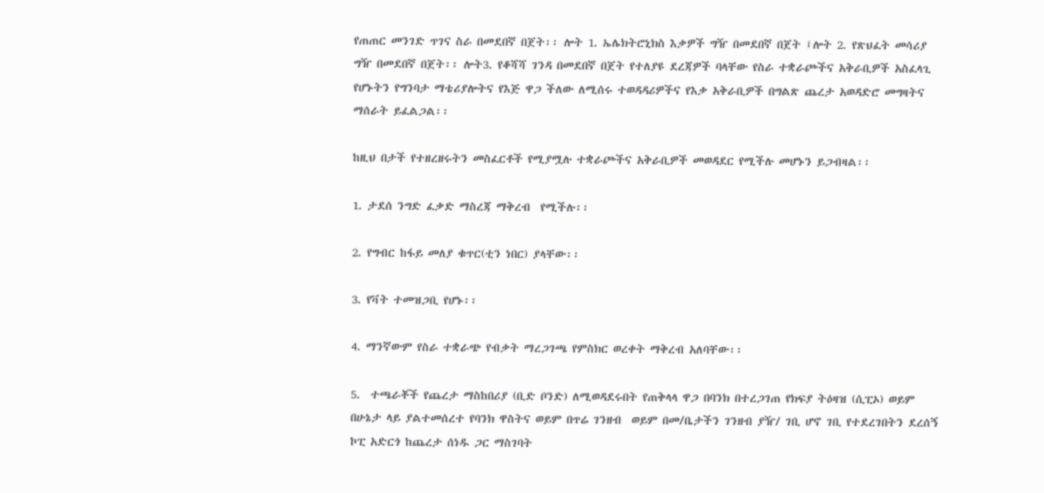የጠጠር መንገድ ጥገና ስራ በመደበኛ በጀት፡፡ ሎት 1. ኤሌክትሮኒክስ እቃዎች ግዥ በመደበኛ በጀት ፤ሎት 2. የጽህፈት መሳሪያ ግዥ በመደበኛ በጀት፡፡ ሎት3. የቆሻሻ ገንዳ በመደበኛ በጀት የተለያዩ ደረጃዎች ባላቸው የስራ ተቋራጮችና አቅራቢዎች አስፈላጊ የሆኑትን የግንባታ ማቴሪያሎትና የእጅ ዋጋ ችለው ለሚሰሩ ተወዳዳሪዎችና የእቃ አቅራቢዎች በግልጽ ጨረታ አወዳድሮ መግዛትና ማሰራት ይፈልጋል፡፡

ከዚህ በታች የተዘረዘሩትን መስፈርቶች የሚያሟሉ ተቋራጮችና አቅራቢዎች መወዳደር የሚችሉ መሆኑን ይጋብዛል፡፡

1. ታደሰ ንግድ ፈቃድ ማስረጃ ማቅረብ  የሚችሉ፡፡

2. የግብር ከፋይ መለያ ቁጥር(ቲን ነበር) ያላቸው፡፡

3. የቫት ተመዝጋቢ የሆኑ፡፡

4. ማንኛውም የስራ ተቋራጭ የብቃት ማረጋገጫ የምስክር ወረቀት ማቅረብ አለባቸው፡፡

5.  ተጫራቾች የጨረታ ማስከበሪያ (ቢድ ቦንድ) ለሚወዳደሩበት የጠቅላላ ዋጋ በባንክ በተረጋገጠ የክፍያ ትዕዛዝ (ሲፒኦ) ወይም በሁኔታ ላይ ያልተመሰረተ የባንክ ዋስትና ወይም በጥሬ ገንዘብ  ወይም በመ/ቤታችን ገንዘብ ያዥ/ ገቢ ሆኖ ገቢ የተደረገበትን ደረሰኝ ኮፒ አድርጎ ከጨረታ ሰነዱ ጋር ማስገባት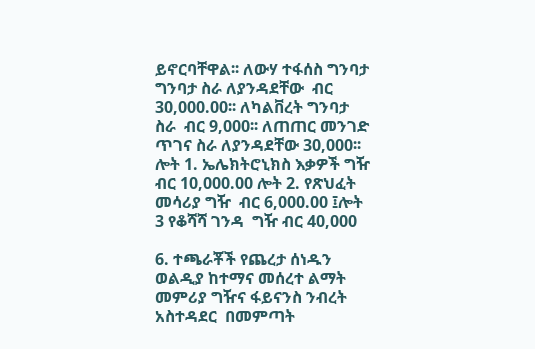ይኖርባቸዋል፡፡ ለውሃ ተፋሰስ ግንባታ ግንባታ ስራ ለያንዳደቸው  ብር 30,000.00፡፡ ለካልቨረት ግንባታ  ስራ  ብር 9,000፡፡ ለጠጠር መንገድ ጥገና ስራ ለያንዳደቸው 30,000፡፡ ሎት 1. ኤሌክትሮኒክስ እቃዎች ግዥ ብር 10,000.00 ሎት 2. የጽህፈት መሳሪያ ግዥ  ብር 6,000.00 ፤ሎት 3 የቆሻሻ ገንዳ  ግዥ ብር 40,000

6. ተጫራቾች የጨረታ ሰነዱን ወልዲያ ከተማና መሰረተ ልማት መምሪያ ግዥና ፋይናንስ ንብረት አስተዳደር  በመምጣት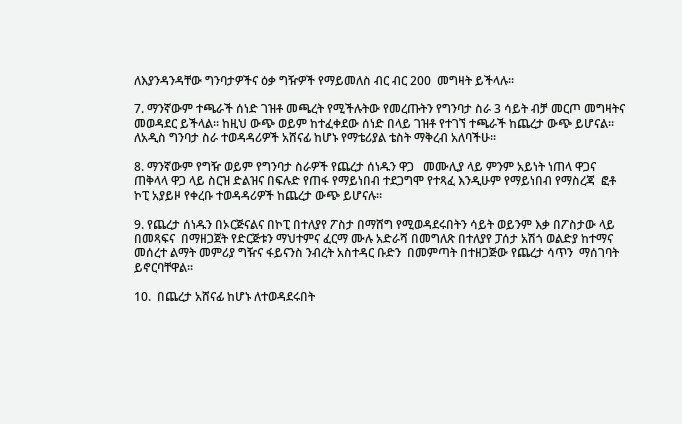ለእያንዳንዳቸው ግንባታዎችና ዕቃ ግዥዎች የማይመለስ ብር ብር 200  መግዛት ይችላሉ፡፡

7. ማንኛውም ተጫራች ሰነድ ገዝቶ መጫረት የሚችሉትው የመረጡትን የግንባታ ስራ 3 ሳይት ብቻ መርጦ መግዛትና መወዳደር ይችላል፡፡ ከዚህ ውጭ ወይም ከተፈቀደው ሰነድ በላይ ገዝቶ የተገኘ ተጫራች ከጨረታ ውጭ ይሆናል፡፡ ለአዲስ ግንባታ ስራ ተወዳዳሪዎች አሸናፊ ከሆኑ የማቴሪያል ቴስት ማቅረብ አለባችሁ፡፡

8. ማንኛውም የግዥ ወይም የግንባታ ስራዎች የጨረታ ሰነዱን ዋጋ   መሙሊያ ላይ ምንም አይነት ነጠላ ዋጋና ጠቅላላ ዋጋ ላይ ስርዝ ድልዝና በፍሉድ የጠፋ የማይነበብ ተደጋግሞ የተጻፈ እንዲሁም የማይነበብ የማስረጃ  ፎቶ  ኮፒ አያይዞ የቀረቡ ተወዳዳሪዎች ከጨረታ ውጭ ይሆናሉ፡፡

9. የጨረታ ሰነዱን በኦርጅናልና በኮፒ በተለያየ ፖስታ በማሸግ የሚወዳደሩበትን ሳይት ወይንም እቃ በፖስታው ላይ በመጻፍና  በማዘጋጀት የድርጅቱን ማህተምና ፈርማ ሙሉ አድራሻ በመግለጽ በተለያየ ፓሰታ አሽጎ ወልድያ ከተማና መሰረተ ልማት መምሪያ ግዥና ፋይናንስ ንብረት አስተዳር ቡድን  በመምጣት በተዘጋጅው የጨረታ ሳጥን  ማሰገባት ይኖርባቸዋል፡፡

10.  በጨረታ አሸናፊ ከሆኑ ለተወዳደሩበት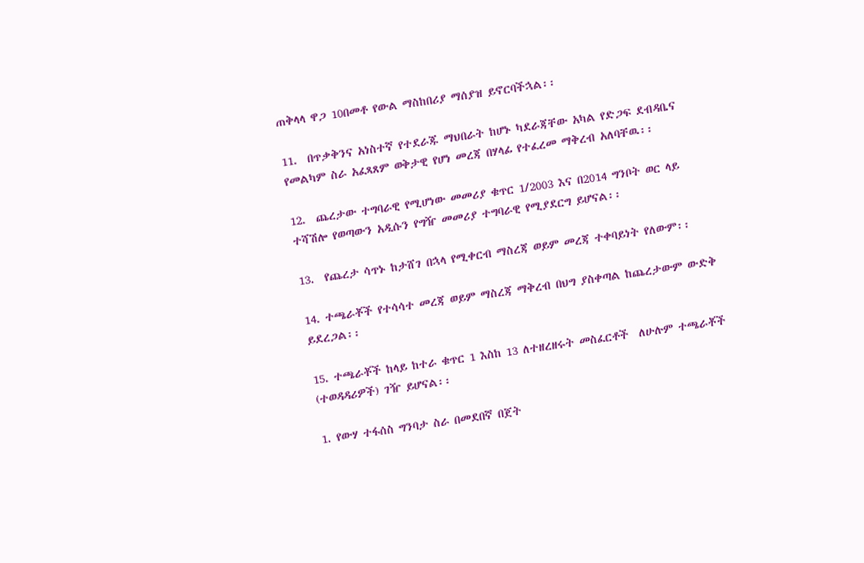ጠቅላላ ዋጋ 10በመቶ የውል ማስከበሪያ ማሰያዝ ይኖርባችኋል፡፡

11.  በጥቃቅንና አነስተኛ የተደራጁ ማህበራት ከሆኑ ካደራጃቸው አካል የድጋፍ ደብዳቤና የመልካም ስራ አፈጻጸም ወቅታዊ የሆነ መረጃ በሃላፊ የተፈረመ ማቅረብ አለባቸዉ፡፡

12.  ጨረታው ተግባራዊ የሚሆነው መመሪያ ቁጥር 1/2003 እና በ2014 ግንቦት ወር ላይ ተሻሽሎ የወጣውን አዲሱን የግዥ መመሪያ ተግባራዊ የሚያደርግ ይሆናል፡፡

13.  የጨረታ ሳጥኑ ከታሸገ በኋላ የሚቀርብ ማስረጃ ወይም መረጃ ተቀባይነት የለውም፡፡

14. ተጫራቾች የተሳሳተ መረጃ ወይም ማስረጃ ማቅረብ በህግ ያስቀጣል ከጨረታውም ውድቅ ይደረጋል፡፡

15. ተጫራቾች ከላይ ከተራ ቁጥር 1 እስከ 13 ለተዘረዘሩት መስፈርቶች  ለሁሉም ተጫራቾች (ተወዳዳሪዎች) ገዥ ይሆናል፡፡

1. የውሃ ተፋሰስ ግንባታ ስራ በመደበኛ በጀት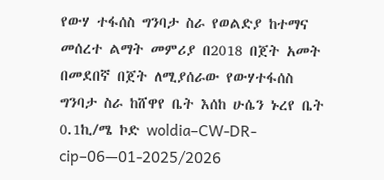የውሃ ተፋሰስ ግንባታ ስራ የወልድያ ከተማና መሰረተ ልማት መምሪያ በ2018 በጀት አመት በመደበኛ በጀት ለሚያሰራው የውሃተፋሰስ ግንባታ ስራ ከሸዋየ ቤት እሰከ ሁሴን ኑረየ ቤት 0.1ኪ/ሜ ኮድ woldia–CW-DR-cip–06—01-2025/2026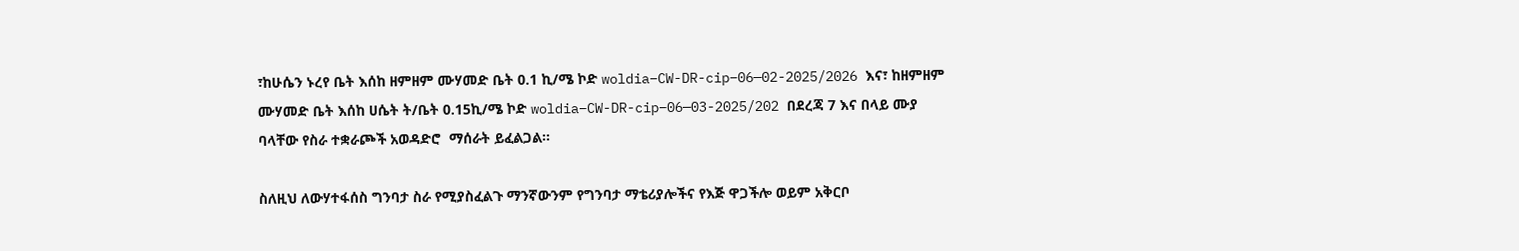፣ከሁሴን ኑረየ ቤት እሰከ ዘምዘም ሙሃመድ ቤት 0.1 ኪ/ሜ ኮድ woldia–CW-DR-cip–06—02-2025/2026 እና፣ ከዘምዘም ሙሃመድ ቤት እሰከ ሀሴት ት/ቤት 0.15ኪ/ሜ ኮድ woldia–CW-DR-cip–06—03-2025/202 በደረጃ 7 እና በላይ ሙያ ባላቸው የስራ ተቋራጮች አወዳድሮ  ማሰራት ይፈልጋል፡፡

ስለዚህ ለውሃተፋሰስ ግንባታ ስራ የሚያስፈልጉ ማንኛውንም የግንባታ ማቴሪያሎችና የእጅ ዋጋችሎ ወይም አቅርቦ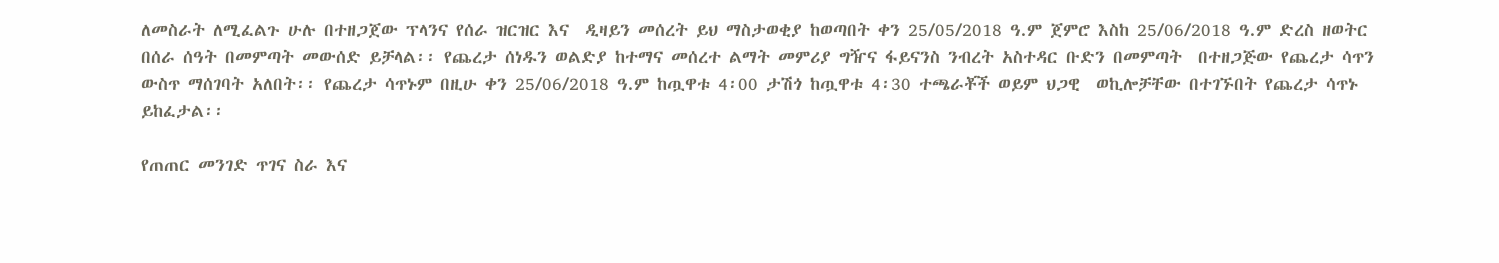ለመስራት ለሚፈልጉ ሁሉ በተዘጋጀው ፕላንና የሰራ ዝርዝር እና  ዲዛይን መሰረት ይህ ማስታወቂያ ከወጣበት ቀን 25/05/2018 ዓ.ም ጀምሮ እስከ 25/06/2018 ዓ.ም ድረስ ዘወትር በሰራ ሰዓት በመምጣት መውሰድ ይቻላል፡፡ የጨረታ ሰነዱን ወልድያ ከተማና መሰረተ ልማት መምሪያ ግዥና ፋይናንስ ንብረት አስተዳር ቡድን በመምጣት  በተዘጋጅው የጨረታ ሳጥን ውስጥ ማሰገባት አለበት፡፡ የጨረታ ሳጥኑም በዚሁ ቀን 25/06/2018 ዓ.ም ከጧዋቱ 4፡00 ታሽጎ ከጧዋቱ 4፡30 ተጫራቾች ወይም ህጋዊ  ወኪሎቻቸው በተገኙበት የጨረታ ሳጥኑ ይከፈታል፡፡

የጠጠር መንገድ ጥገና ስራ እና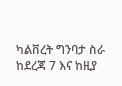ካልቨረት ግንባታ ስራ ከደረጃ 7 እና ከዚያ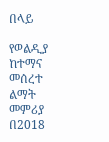በላይ

የወልዲያ ከተማና መሰረተ ልማት መምሪያ በ2018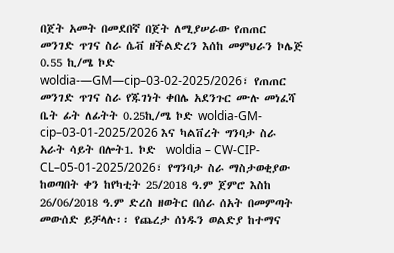በጀት አመት በመደበኛ በጀት ለሚያሠራው የጠጠር መንገድ ጥገና ስራ ሴቭ ዘችልድረን እሰከ መምህራን ኮሌጅ 0.55 ኪ/ሜ ኮድ woldia-—GM—cip–03-02-2025/2026፣ የጠጠር መንገድ ጥገና ስራ የጁገነት ቀበሌ አደንጉር ሙሉ መነፈሻ ቤት ፊት ለፊትት 0.25ኪ/ሜ ኮድ woldia-GM-cip–03-01-2025/2026 እና ካልቨረት ግንባታ ስራ አራት ሳይት በሎት1. ኮድ  woldia – CW-CIP-CL–05-01-2025/2026፣ የግንባታ ስራ ማስታወቂያው ከወጣበት ቀን ከየካቲት 25/2018 ዓ.ም ጀምሮ እስከ 26/06/2018 ዓ.ም ድረስ ዘወትር በሰራ ሰአት በመምጣት መውሰድ ይቻላሉ፡፡ የጨረታ ሰነዱን ወልድያ ከተማና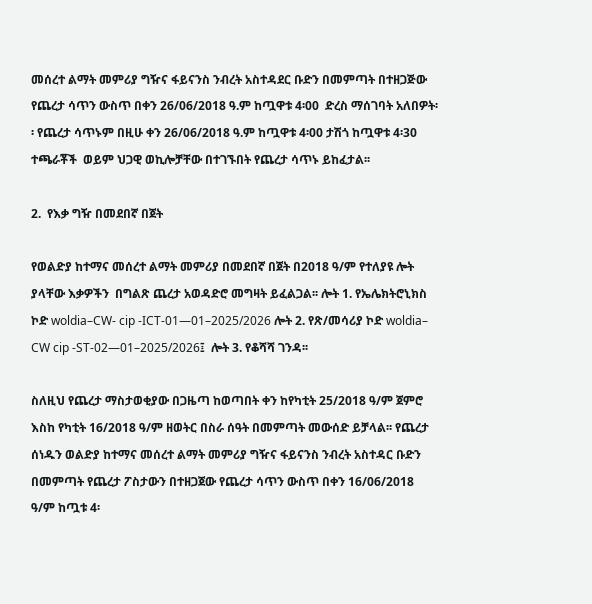መሰረተ ልማት መምሪያ ግዥና ፋይናንስ ንብረት አስተዳደር ቡድን በመምጣት በተዘጋጅው የጨረታ ሳጥን ውስጥ በቀን 26/06/2018 ዓ.ም ከጧዋቱ 4፡00  ድረስ ማሰገባት አለበዎት፡፡ የጨረታ ሳጥኑም በዚሁ ቀን 26/06/2018 ዓ.ም ከጧዋቱ 4፡00 ታሽጎ ከጧዋቱ 4፡30 ተጫራቾች  ወይም ህጋዊ ወኪሎቻቸው በተገኙበት የጨረታ ሳጥኑ ይከፈታል፡፡

2.  የእቃ ግዥ በመደበኛ በጀት

የወልድያ ከተማና መሰረተ ልማት መምሪያ በመደበኛ በጀት በ2018 ዓ/ም የተለያዩ ሎት ያላቸው እቃዎችን  በግልጽ ጨረታ አወዳድሮ መግዛት ይፈልጋል፡፡ ሎት 1. የኤሌክትሮኒክስ  ኮድ woldia–CW- cip -ICT-01—01–2025/2026 ሎት 2. የጽ/መሳሪያ ኮድ woldia– CW cip -ST-02—01–2025/2026፤  ሎት 3. የቆሻሻ ገንዳ፡፡

ስለዚህ የጨረታ ማስታወቂያው በጋዜጣ ከወጣበት ቀን ከየካቲት 25/2018 ዓ/ም ጀምሮ እስከ የካቲት 16/2018 ዓ/ም ዘወትር በስራ ሰዓት በመምጣት መውሰድ ይቻላል፡፡ የጨረታ ሰነዱን ወልድያ ከተማና መሰረተ ልማት መምሪያ ግዥና ፋይናንስ ንብረት አስተዳር ቡድን በመምጣት የጨረታ ፖስታውን በተዘጋጀው የጨረታ ሳጥን ውስጥ በቀን 16/06/2018 ዓ/ም ከጧቱ 4፡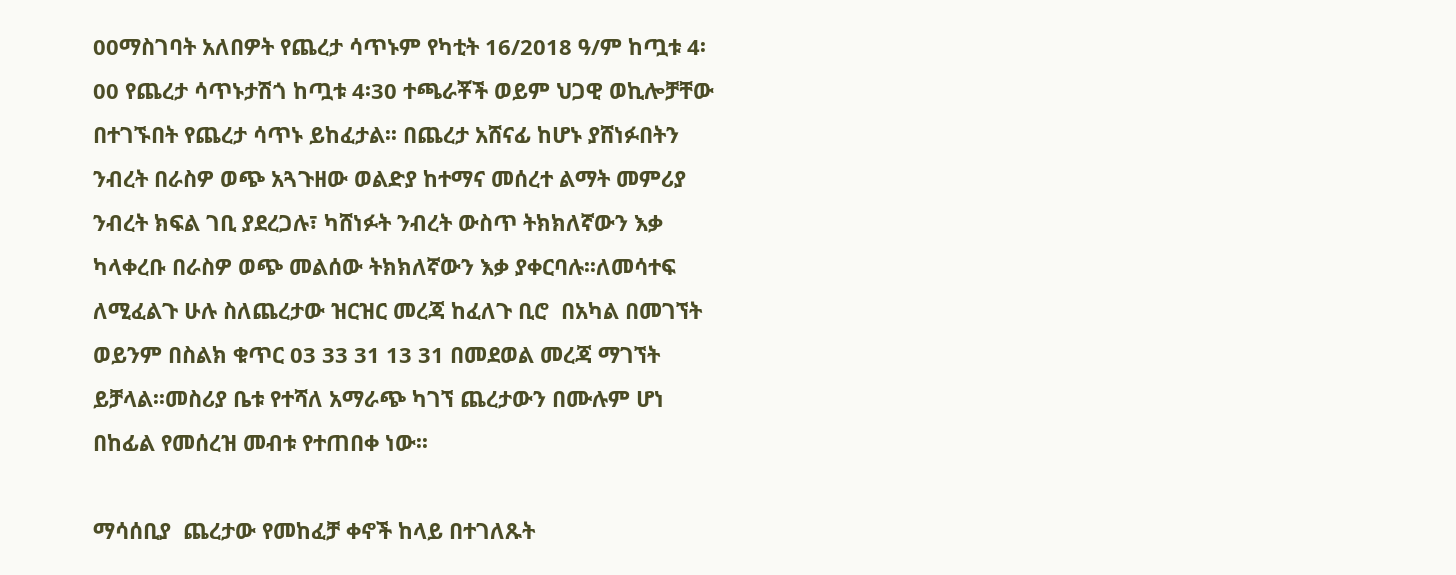00ማስገባት አለበዎት የጨረታ ሳጥኑም የካቲት 16/2018 ዓ/ም ከጧቱ 4፡00 የጨረታ ሳጥኑታሽጎ ከጧቱ 4፡30 ተጫራቾች ወይም ህጋዊ ወኪሎቻቸው በተገኙበት የጨረታ ሳጥኑ ይከፈታል፡፡ በጨረታ አሸናፊ ከሆኑ ያሸነፉበትን ንብረት በራስዎ ወጭ አጓጉዘው ወልድያ ከተማና መሰረተ ልማት መምሪያ ንብረት ክፍል ገቢ ያደረጋሉ፣ ካሸነፉት ንብረት ውስጥ ትክክለኛውን እቃ ካላቀረቡ በራስዎ ወጭ መልሰው ትክክለኛውን እቃ ያቀርባሉ፡፡ለመሳተፍ ለሚፈልጉ ሁሉ ስለጨረታው ዝርዝር መረጃ ከፈለጉ ቢሮ  በአካል በመገኘት ወይንም በስልክ ቁጥር 03 33 31 13 31 በመደወል መረጃ ማገኘት ይቻላል፡፡መስሪያ ቤቱ የተሻለ አማራጭ ካገኘ ጨረታውን በሙሉም ሆነ በከፊል የመሰረዝ መብቱ የተጠበቀ ነው፡፡

ማሳሰቢያ  ጨረታው የመከፈቻ ቀኖች ከላይ በተገለጹት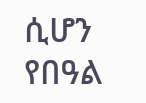ሲሆን የበዓል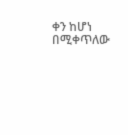ቀን ከሆነ በሚቀጥለው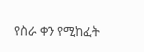የስራ ቀን የሚከፈት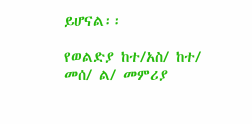ይሆናል፡፡

የወልድያ ከተ/አስ/ ከተ/ መሰ/ ል/ መምሪያ